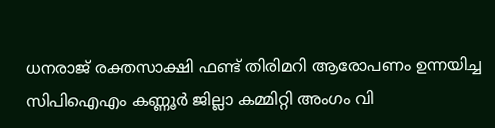ധനരാജ് രക്തസാക്ഷി ഫണ്ട് തിരിമറി ആരോപണം ഉന്നയിച്ച സിപിഐഎം കണ്ണൂര്‍ ജില്ലാ കമ്മിറ്റി അംഗം വി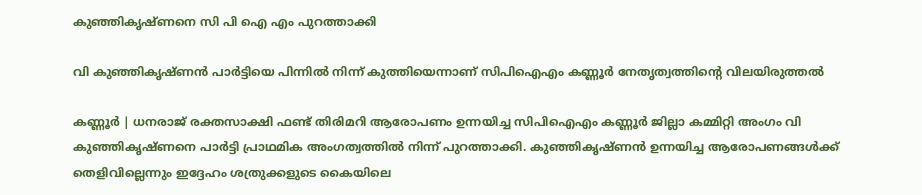കുഞ്ഞികൃഷ്ണനെ സി പി ഐ എം പുറത്താക്കി

വി കുഞ്ഞികൃഷ്ണന്‍ പാര്‍ട്ടിയെ പിന്നില്‍ നിന്ന് കുത്തിയെന്നാണ് സിപിഐഎം കണ്ണൂര്‍ നേതൃത്വത്തിന്റെ വിലയിരുത്തല്‍

കണ്ണൂർ | ധനരാജ് രക്തസാക്ഷി ഫണ്ട് തിരിമറി ആരോപണം ഉന്നയിച്ച സിപിഐഎം കണ്ണൂര്‍ ജില്ലാ കമ്മിറ്റി അംഗം വി കുഞ്ഞികൃഷ്ണനെ പാര്‍ട്ടി പ്രാഥമിക അംഗത്വത്തില്‍ നിന്ന് പുറത്താക്കി. കുഞ്ഞികൃഷ്ണന്‍ ഉന്നയിച്ച ആരോപണങ്ങള്‍ക്ക് തെളിവില്ലെന്നും ഇദ്ദേഹം ശത്രുക്കളുടെ കൈയിലെ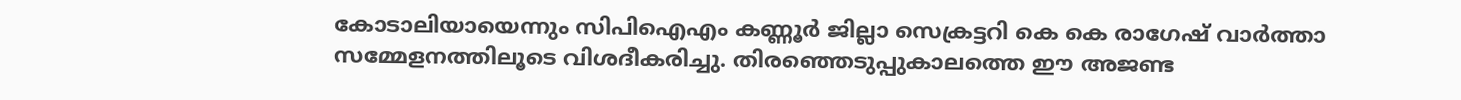കോടാലിയായെന്നും സിപിഐഎം കണ്ണൂര്‍ ജില്ലാ സെക്രട്ടറി കെ കെ രാഗേഷ് വാര്‍ത്താ സമ്മേളനത്തിലൂടെ വിശദീകരിച്ചു. തിരഞ്ഞെടുപ്പുകാലത്തെ ഈ അജണ്ട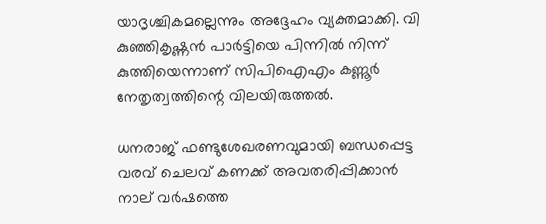യാദൃശ്ചികമല്ലെന്നും അദ്ദേഹം വ്യക്തമാക്കി. വി കുഞ്ഞികൃഷ്ണന്‍ പാര്‍ട്ടിയെ പിന്നില്‍ നിന്ന് കുത്തിയെന്നാണ് സിപിഐഎം കണ്ണൂര്‍ നേതൃത്വത്തിന്റെ വിലയിരുത്തല്‍.

ധനരാജ് ഫണ്ടുശേഖരണവുമായി ബന്ധപ്പെട്ട വരവ് ചെലവ് കണക്ക് അവതരിപ്പിക്കാന്‍ നാല് വര്‍ഷത്തെ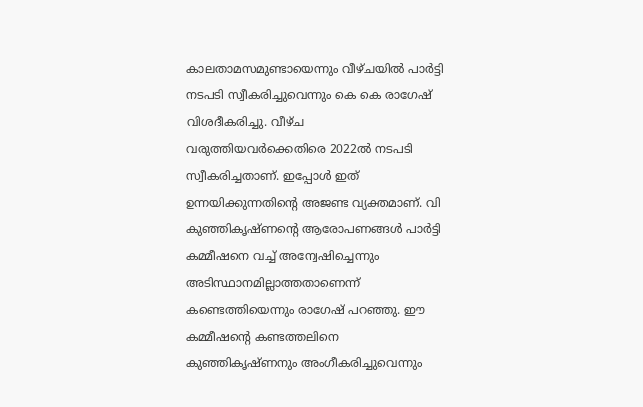കാലതാമസമുണ്ടായെന്നും വീഴ്ചയില്‍ പാര്‍ട്ടി നടപടി സ്വീകരിച്ചുവെന്നും കെ കെ രാഗേഷ് വിശദീകരിച്ചു. വീഴ്ച വരുത്തിയവര്‍ക്കെതിരെ 2022ല്‍ നടപടി സ്വീകരിച്ചതാണ്. ഇപ്പോള്‍ ഇത് ഉന്നയിക്കുന്നതിന്റെ അജണ്ട വ്യക്തമാണ്. വി കുഞ്ഞികൃഷ്ണന്റെ ആരോപണങ്ങള്‍ പാര്‍ട്ടി കമ്മീഷനെ വച്ച് അന്വേഷിച്ചെന്നും അടിസ്ഥാനമില്ലാത്തതാണെന്ന് കണ്ടെത്തിയെന്നും രാഗേഷ് പറഞ്ഞു. ഈ കമ്മീഷന്റെ കണ്ടത്തലിനെ കുഞ്ഞികൃഷ്ണനും അംഗീകരിച്ചുവെന്നും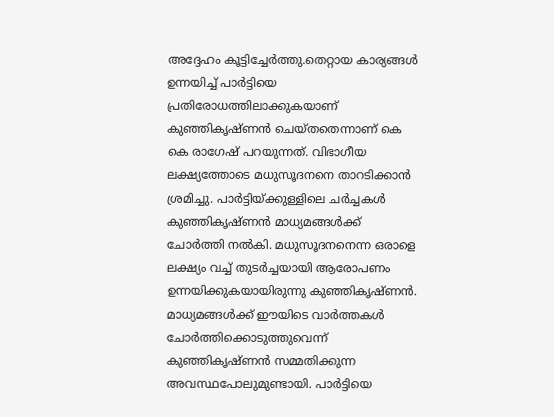അദ്ദേഹം കൂട്ടിച്ചേര്‍ത്തു.തെറ്റായ കാര്യങ്ങള്‍ ഉന്നയിച്ച് പാര്‍ട്ടിയെ പ്രതിരോധത്തിലാക്കുകയാണ് കുഞ്ഞികൃഷ്ണന്‍ ചെയ്തതെന്നാണ് കെ കെ രാഗേഷ് പറയുന്നത്. വിഭാഗീയ ലക്ഷ്യത്തോടെ മധുസൂദനനെ താറടിക്കാന്‍ ശ്രമിച്ചു. പാര്‍ട്ടിയ്ക്കുള്ളിലെ ചര്‍ച്ചകള്‍ കുഞ്ഞികൃഷ്ണന്‍ മാധ്യമങ്ങള്‍ക്ക് ചോര്‍ത്തി നല്‍കി. മധുസൂദനനെന്ന ഒരാളെ ലക്ഷ്യം വച്ച് തുടര്‍ച്ചയായി ആരോപണം ഉന്നയിക്കുകയായിരുന്നു കുഞ്ഞികൃഷ്ണന്‍. മാധ്യമങ്ങള്‍ക്ക് ഈയിടെ വാര്‍ത്തകള്‍ ചോര്‍ത്തിക്കൊടുത്തുവെന്ന് കുഞ്ഞികൃഷ്ണന്‍ സമ്മതിക്കുന്ന അവസ്ഥപോലുമുണ്ടായി. പാര്‍ട്ടിയെ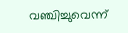വഞ്ചിച്ചുവെന്ന്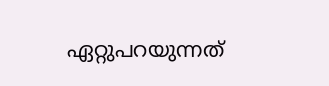ഏറ്റുപറയുന്നത്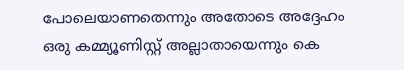പോലെയാണതെന്നും അതോടെ അദ്ദേഹം ഒരു കമ്മ്യൂണിസ്റ്റ് അല്ലാതായെന്നും കെ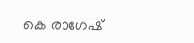കെ രാഗേഷ്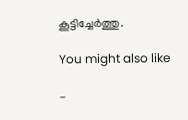കൂട്ടിച്ചേര്‍ത്തു.

You might also like

-